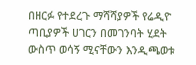በዘርፉ የተደረጉ ማሻሻያዎች የሬዲዮ ጣቢያዎች ሀገርን በመገንባት ሂደት ውስጥ ወሳኝ ሚናቸውን እንዲጫወቱ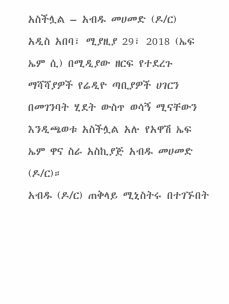አስችሏል – አብዱ መሀመድ (ዶ/ር)
አዲስ አበባ፣ ሚያዚያ 29፣ 2018 (ኤፍ ኤም ሲ) በሚዲያው ዘርፍ የተደረጉ ማሻሻያዎች የሬዲዮ ጣቢያዎች ሀገርን በመገንባት ሂደት ውስጥ ወሳኝ ሚናቸውን እንዲጫወቱ አስችሏል አሉ የአዋሽ ኤፍ ኤም ዋና ስራ አስኪያጅ አብዱ መሀመድ (ዶ/ር)።
አብዱ (ዶ/ር) ጠቅላይ ሚኒስትሩ በተገኙበት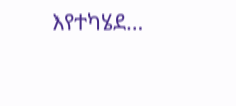እየተካሄደ…